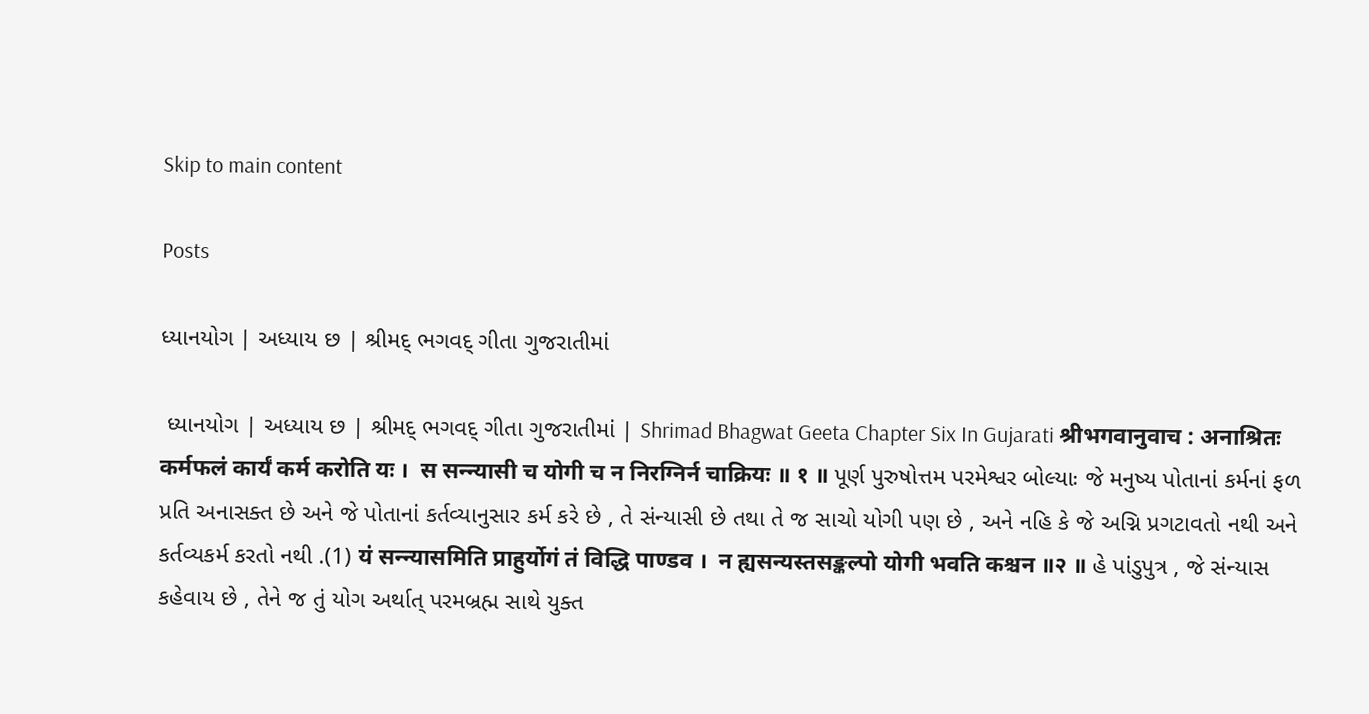Skip to main content

Posts

ધ્યાનયોગ | અધ્યાય છ | શ્રીમદ્ ભગવદ્ ગીતા ગુજરાતીમાં

 ધ્યાનયોગ | અધ્યાય છ | શ્રીમદ્ ભગવદ્ ગીતા ગુજરાતીમાં | Shrimad Bhagwat Geeta Chapter Six In Gujarati श्रीभगवानुवाच : अनाश्रितः कर्मफलं कार्यं कर्म करोति यः ।  स सन्न्यासी च योगी च न निरग्निर्न चाक्रियः ॥ १ ॥ પૂર્ણ પુરુષોત્તમ પરમેશ્વર બોલ્યાઃ જે મનુષ્ય પોતાનાં કર્મનાં ફળ પ્રતિ અનાસક્ત છે અને જે પોતાનાં કર્તવ્યાનુસાર કર્મ કરે છે , તે સંન્યાસી છે તથા તે જ સાચો યોગી પણ છે , અને નહિ કે જે અગ્નિ પ્રગટાવતો નથી અને કર્તવ્યકર્મ કરતો નથી .(1) यं सन्न्यासमिति प्राहुर्योगं तं विद्धि पाण्डव ।  न ह्यसन्यस्तसङ्कल्पो योगी भवति कश्चन ॥२ ॥ હે પાંડુપુત્ર , જે સંન્યાસ કહેવાય છે , તેને જ તું યોગ અર્થાત્ પરમબ્રહ્મ સાથે યુક્ત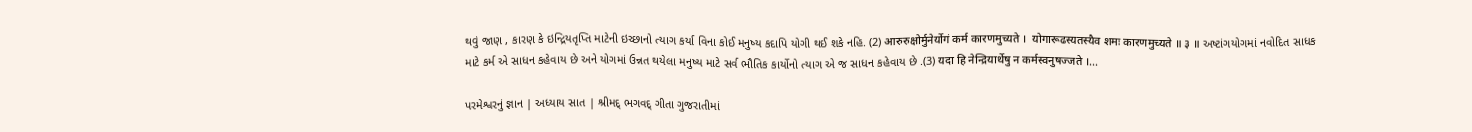થવું જાણ , કારણ કે ઇન્દ્રિયતૃપ્તિ માટેની ઇચ્છાનો ત્યાગ કર્યા વિના કોઈ મનુષ્ય કદાપિ યોગી થઈ શકે નહિ. (2) आरुरुक्षोर्मुनेर्योगं कर्म कारणमुच्यते ।  योगारूढस्यतस्यैव शमः कारणमुच्यते ॥ ३ ॥ અષ્ટાંગયોગમાં નવોદિત સાધક માટે કર્મ એ સાધન કહેવાય છે અને યોગમાં ઉન્નત થયેલા મનુષ્ય માટે સર્વ ભૌતિક કાર્યોનો ત્યાગ એ જ સાધન કહેવાય છે .(3) यदा हि नेन्द्रियार्थेषु न कर्मस्वनुषज्जते ।...

પરમેશ્વરનું જ્ઞાન | અધ્યાય સાત | શ્રીમદ્ ભગવદ્ ગીતા ગુજરાતીમાં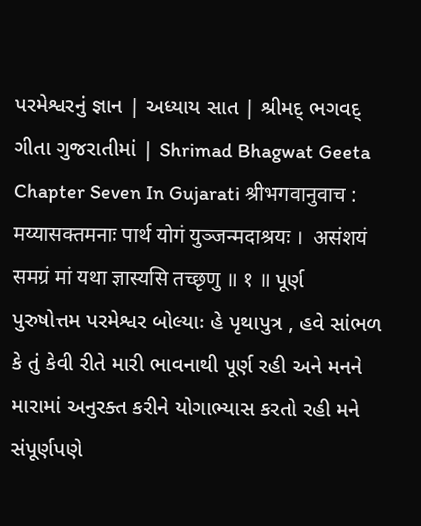પરમેશ્વરનું જ્ઞાન | અધ્યાય સાત | શ્રીમદ્ ભગવદ્ ગીતા ગુજરાતીમાં | Shrimad Bhagwat Geeta Chapter Seven In Gujarati श्रीभगवानुवाच :  मय्यासक्तमनाः पार्थ योगं युञ्जन्मदाश्रयः ।  असंशयं समग्रं मां यथा ज्ञास्यसि तच्छृणु ॥ १ ॥ પૂર્ણ પુરુષોત્તમ પરમેશ્વર બોલ્યાઃ હે પૃથાપુત્ર , હવે સાંભળ કે તું કેવી રીતે મારી ભાવનાથી પૂર્ણ રહી અને મનને મારામાં અનુરક્ત કરીને યોગાભ્યાસ કરતો રહી મને સંપૂર્ણપણે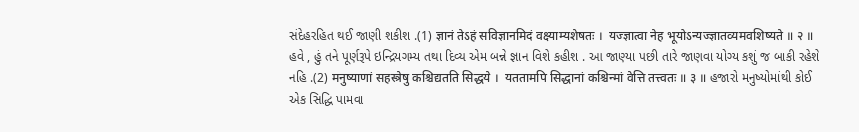સંદેહરહિત થઈ જાણી શકીશ .(1) ज्ञानं तेऽहं सविज्ञानमिदं वक्ष्याम्यशेषतः ।  यज्ज्ञात्वा नेह भूयोऽन्यज्ज्ञातव्यमवशिष्यते ॥ २ ॥ હવે , હું તને પૂર્ણરૂપે ઇન્દ્રિયગમ્ય તથા દિવ્ય એમ બન્ને જ્ઞાન વિશે કહીશ . આ જાણ્યા પછી તારે જાણવા યોગ્ય કશું જ બાકી રહેશે નહિ .(2) मनुष्याणां सहस्त्रेषु कश्चिद्यतति सिद्धये ।  यततामपि सिद्धानां कश्चिन्मां वेत्ति तत्त्वतः ॥ ३ ॥ હજારો મનુષ્યોમાંથી કોઈ એક સિદ્ધિ પામવા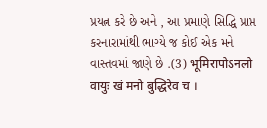પ્રયત્ન કરે છે અને , આ પ્રમાણે સિદ્ધિ પ્રાપ્ત કરનારામાંથી ભાગ્યે જ કોઈ એક મને વાસ્તવમાં જાણે છે .(3) भूमिरापोऽनलो वायुः खं मनो बुद्धिरेव च ।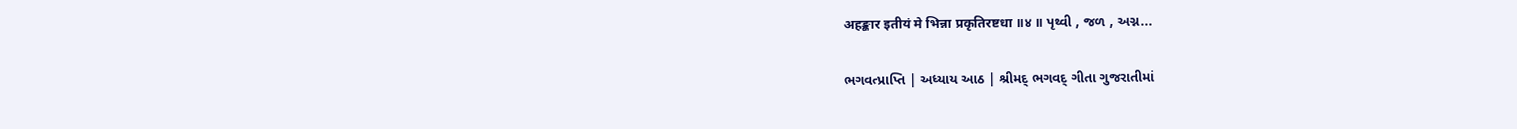अहङ्कार इतीयं मे भिन्ना प्रकृतिरष्टधा ॥४ ॥ પૃથ્વી , જળ , અગ્ન...

ભગવત્પ્રાપ્તિ | અધ્યાય આઠ | શ્રીમદ્ ભગવદ્ ગીતા ગુજરાતીમાં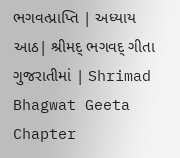ભગવત્પ્રાપ્તિ | અધ્યાય આઠ| શ્રીમદ્ ભગવદ્ ગીતા ગુજરાતીમાં | Shrimad Bhagwat Geeta Chapter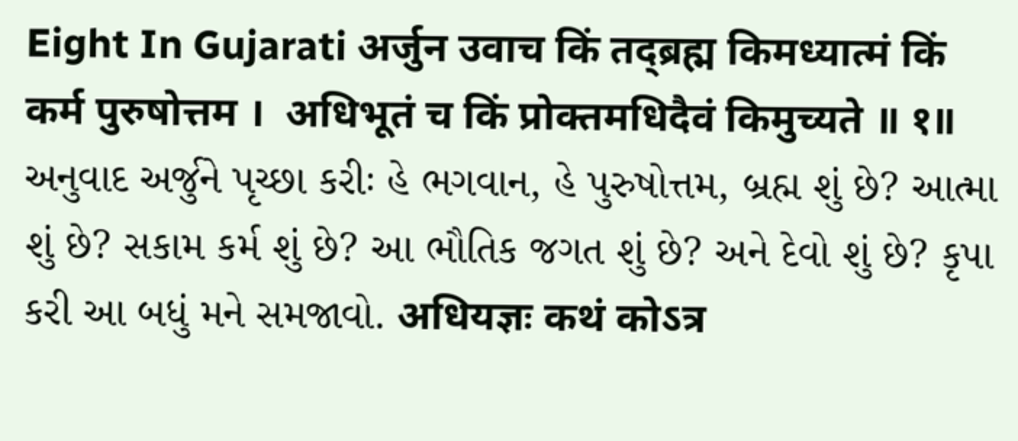Eight In Gujarati अर्जुन उवाच किं तद्ब्रह्म किमध्यात्मं किं कर्म पुरुषोत्तम ।  अधिभूतं च किं प्रोक्तमधिदैवं किमुच्यते ॥ १॥ અનુવાદ અર્જુને પૃચ્છા કરીઃ હે ભગવાન, હે પુરુષોત્તમ, બ્રહ્મ શું છે? આત્મા શું છે? સકામ કર્મ શું છે? આ ભૌતિક જગત શું છે? અને દેવો શું છે? કૃપા કરી આ બધું મને સમજાવો. अधियज्ञः कथं कोऽत्र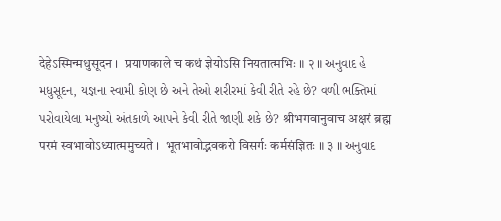देहेऽस्मिन्मधुसूदन ।  प्रयाणकाले च कथं ज्ञेयोऽसि नियतात्मभिः ॥ २ ॥ અનુવાદ હે મધુસૂદન, યજ્ઞના સ્વામી કોણ છે અને તેઓ શરીરમાં કેવી રીતે રહે છે? વળી ભક્તિમાં પરોવાયેલા મનુષ્યો અંતકાળે આપને કેવી રીતે જાણી શકે છે? श्रीभगवानुवाच अक्षरं ब्रह्म परमं स्वभावोऽध्यात्ममुच्यते ।  भूतभावोद्भवकरो विसर्गः कर्मसंज्ञितः ॥ ३ ॥ અનુવાદ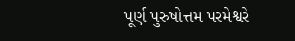પૂર્ણ પુરુષોત્તમ પરમેશ્વરે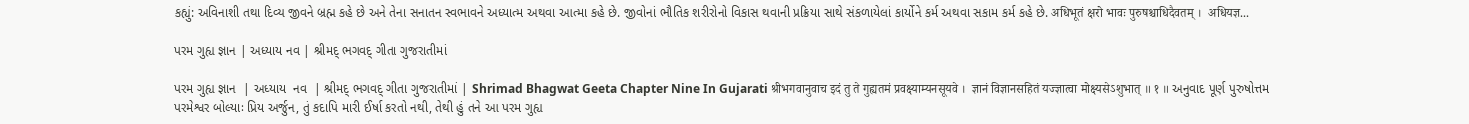કહ્યું: અવિનાશી તથા દિવ્ય જીવને બ્રહ્મ કહે છે અને તેના સનાતન સ્વભાવને અધ્યાત્મ અથવા આત્મા કહે છે. જીવોનાં ભૌતિક શરીરોનો વિકાસ થવાની પ્રક્રિયા સાથે સંકળાયેલાં કાર્યોને કર્મ અથવા સકામ કર્મ કહે છે. अधिभूतं क्षरो भावः पुरुषश्चाधिदैवतम् ।  अधियज्ञ...

પરમ ગુહ્ય જ્ઞાન | અધ્યાય નવ | શ્રીમદ્ ભગવદ્ ગીતા ગુજરાતીમાં

પરમ ગુહ્ય જ્ઞાન  | અધ્યાય  નવ  | શ્રીમદ્ ભગવદ્ ગીતા ગુજરાતીમાં | Shrimad Bhagwat Geeta Chapter Nine In Gujarati श्रीभगवानुवाच इदं तु ते गुह्यतमं प्रवक्ष्याम्यनसूयवे ।  ज्ञानं विज्ञानसहितं यज्ज्ञात्वा मोक्ष्यसेऽशुभात् ॥ १ ॥ અનુવાદ પૂર્ણ પુરુષોત્તમ પરમેશ્વર બોલ્યાઃ પ્રિય અર્જુન, તું કદાપિ મારી ઈર્ષા કરતો નથી, તેથી હું તને આ પરમ ગુહ્ય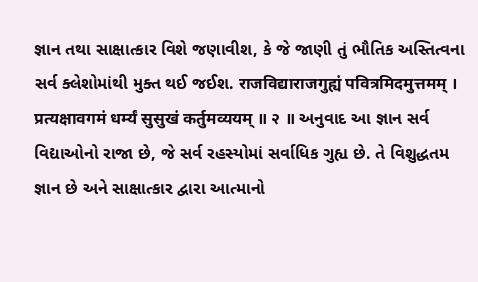જ્ઞાન તથા સાક્ષાત્કાર વિશે જણાવીશ, કે જે જાણી તું ભૌતિક અસ્તિત્વના સર્વ ક્લેશોમાંથી મુક્ત થઈ જઈશ. राजविद्याराजगुह्यं पवित्रमिदमुत्तमम् । प्रत्यक्षावगमं धर्म्यं सुसुखं कर्तुमव्ययम् ॥ २ ॥ અનુવાદ આ જ્ઞાન સર્વ વિદ્યાઓનો રાજા છે, જે સર્વ રહસ્યોમાં સર્વાધિક ગુહ્ય છે. તે વિશુદ્ધતમ જ્ઞાન છે અને સાક્ષાત્કાર દ્વારા આત્માનો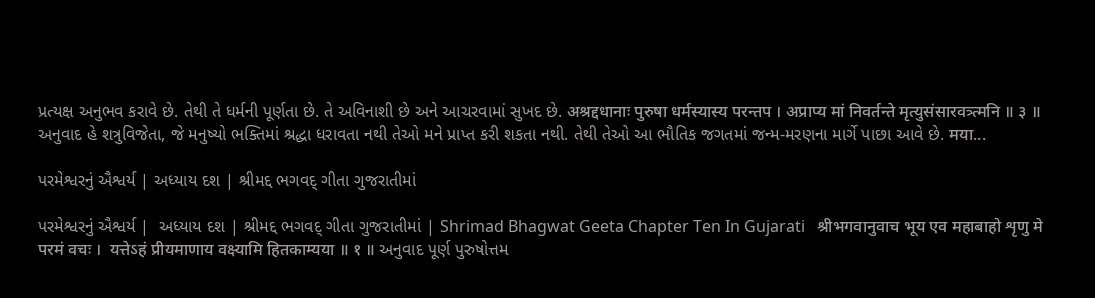પ્રત્યક્ષ અનુભવ કરાવે છે. તેથી તે ધર્મની પૂર્ણતા છે. તે અવિનાશી છે અને આચરવામાં સુખદ છે. अश्रद्दधानाः पुरुषा धर्मस्यास्य परन्तप । अप्राप्य मां निवर्तन्ते मृत्युसंसारवत्र्त्मनि ॥ ३ ॥ અનુવાદ હે શત્રુવિજેતા, જે મનુષ્યો ભક્તિમાં શ્રદ્ધા ધરાવતા નથી તેઓ મને પ્રાપ્ત કરી શકતા નથી. તેથી તેઓ આ ભૌતિક જગતમાં જન્મ-મરણના માર્ગે પાછા આવે છે. मया...

પરમેશ્વરનું ઐશ્વર્ય | અધ્યાય દશ | શ્રીમદ્દ ભગવદ્ ગીતા ગુજરાતીમાં

પરમેશ્વરનું ઐશ્વર્ય |  અધ્યાય દશ | શ્રીમદ્દ ભગવદ્ ગીતા ગુજરાતીમાં | Shrimad Bhagwat Geeta Chapter Ten In Gujarati   श्रीभगवानुवाच भूय एव महाबाहो शृणु मे परमं वचः ।  यत्तेऽहं प्रीयमाणाय वक्ष्यामि हितकाम्यया ॥ १ ॥ અનુવાદ પૂર્ણ પુરુષોત્તમ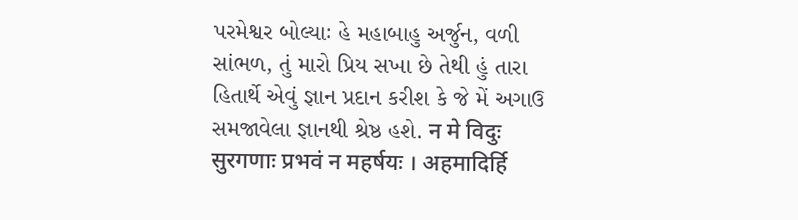પરમેશ્વર બોલ્યાઃ હે મહાબાહુ અર્જુન, વળી સાંભળ, તું મારો પ્રિય સખા છે તેથી હું તારા હિતાર્થે એવું જ્ઞાન પ્રદાન કરીશ કે જે મેં અગાઉ સમજાવેલા જ્ઞાનથી શ્રેષ્ઠ હશે. न मे विदुः सुरगणाः प्रभवं न महर्षयः । अहमादिर्हि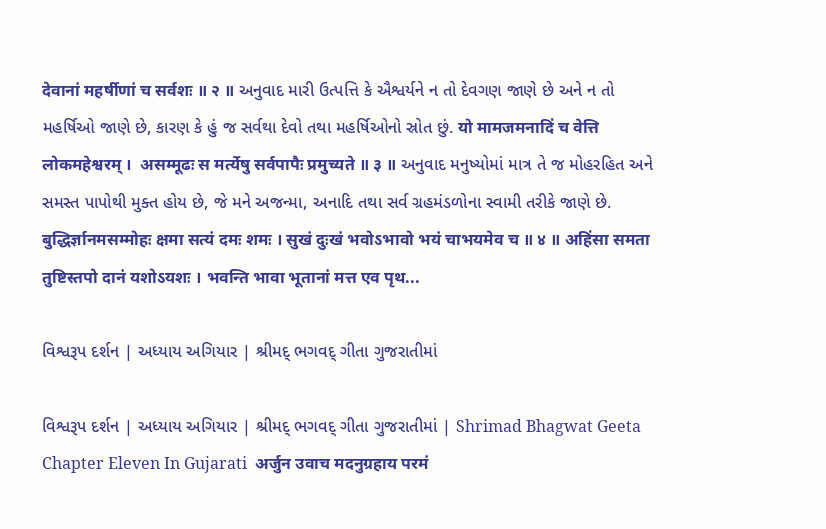देवानां महर्षीणां च सर्वशः ॥ २ ॥ અનુવાદ મારી ઉત્પત્તિ કે ઐશ્વર્યને ન તો દેવગણ જાણે છે અને ન તો મહર્ષિઓ જાણે છે, કારણ કે હું જ સર્વથા દેવો તથા મહર્ષિઓનો સ્રોત છું. यो मामजमनादिं च वेत्ति लोकमहेश्वरम् ।  असम्मूढः स मर्त्येषु सर्वपापैः प्रमुच्यते ॥ ३ ॥ અનુવાદ મનુષ્યોમાં માત્ર તે જ મોહરહિત અને સમસ્ત પાપોથી મુક્ત હોય છે, જે મને અજન્મા, અનાદિ તથા સર્વ ગ્રહમંડળોના સ્વામી તરીકે જાણે છે. बुद्धिर्ज्ञानमसम्मोहः क्षमा सत्यं दमः शमः । सुखं दुःखं भवोऽभावो भयं चाभयमेव च ॥ ४ ॥ अहिंसा समता तुष्टिस्तपो दानं यशोऽयशः । भवन्ति भावा भूतानां मत्त एव पृथ...

વિશ્વરૂપ દર્શન | અધ્યાય અગિયાર | શ્રીમદ્ ભગવદ્ ગીતા ગુજરાતીમાં

વિશ્વરૂપ દર્શન | અધ્યાય અગિયાર | શ્રીમદ્ ભગવદ્ ગીતા ગુજરાતીમાં | Shrimad Bhagwat Geeta Chapter Eleven In Gujarati  अर्जुन उवाच मदनुग्रहाय परमं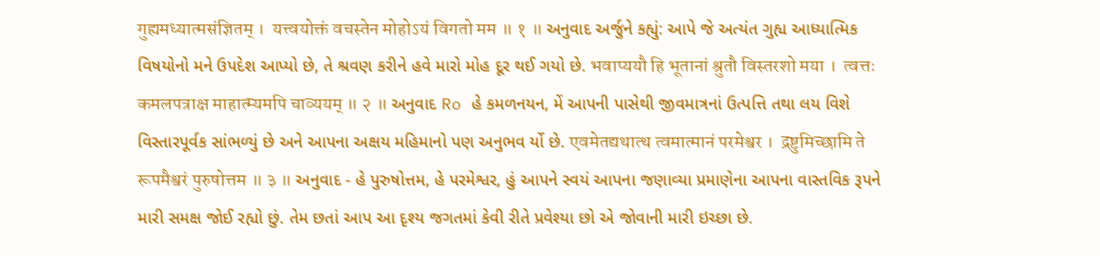गुह्यमध्यात्मसंज्ञितम् ।  यत्त्वयोक्तं वचस्तेन मोहोऽयं विगतो मम ॥ १ ॥ અનુવાદ અર્જુને કહ્યું: આપે જે અત્યંત ગુહ્ય આધ્યાત્મિક વિષયોનો મને ઉપદેશ આપ્યો છે, તે શ્રવણ કરીને હવે મારો મોહ દૂર થઈ ગયો છે. भवाप्ययौ हि भूतानां श्रुतौ विस्तरशो मया ।  त्वत्तः कमलपत्राक्ष माहात्म्यमपि चाव्ययम् ॥ २ ॥ અનુવાદ Ro હે કમળનયન, મેં આપની પાસેથી જીવમાત્રનાં ઉત્પત્તિ તથા લય વિશે વિસ્તારપૂર્વક સાંભળ્યું છે અને આપના અક્ષય મહિમાનો પણ અનુભવ ર્યો છે. एवमेतद्यथात्थ त्वमात्मानं परमेश्वर ।  द्रष्टुमिच्छामि ते रूपमैश्वरं पुरुषोत्तम ॥ ३ ॥ અનુવાદ - હે પુરુષોત્તમ, હે પરમેશ્વર, હું આપને સ્વયં આપના જણાવ્યા પ્રમાણેના આપના વાસ્તવિક રૂપને મારી સમક્ષ જોઈ રહ્યો છું. તેમ છતાં આપ આ દૃશ્ય જગતમાં કેવી રીતે પ્રવેશ્યા છો એ જોવાની મારી ઇચ્છા છે.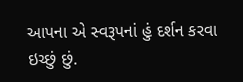આપના એ સ્વરૂપનાં હું દર્શન કરવા ઇચ્છું છું.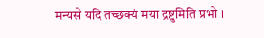मन्यसे यदि तच्छक्यं मया द्रष्टुमिति प्रभो ।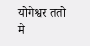योगेश्वर ततो मे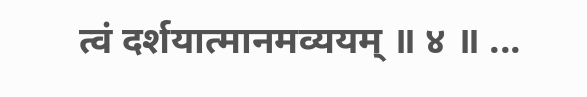त्वं दर्शयात्मानमव्ययम् ॥ ४ ॥ ...